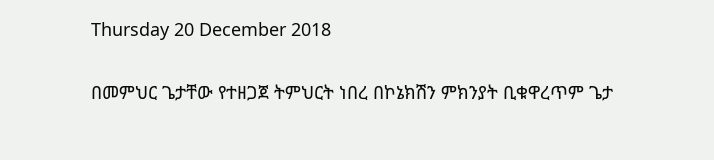Thursday 20 December 2018

በመምህር ጌታቸው የተዘጋጀ ትምህርት ነበረ በኮኔክሽን ምክንያት ቢቁዋረጥም ጌታ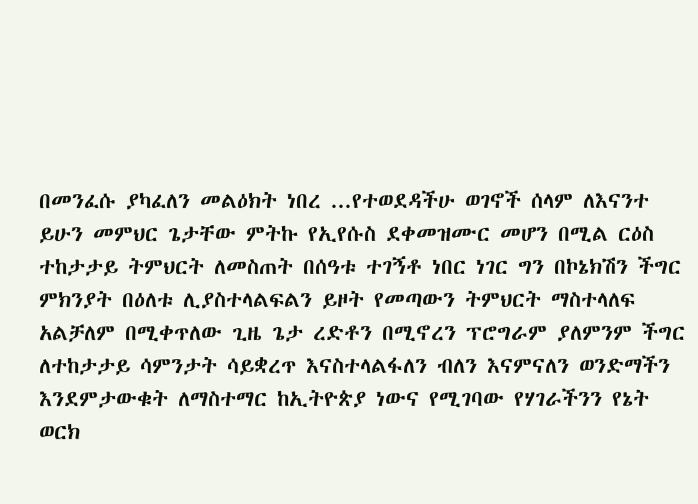በመንፈሱ ያካፈለን መልዕክት ነበረ ...የተወደዳችሁ ወገኖች ሰላም ለእናንተ ይሁን መምህር ጌታቸው ምትኩ የኢየሱስ ደቀመዝሙር መሆን በሚል ርዕስ ተከታታይ ትምህርት ለመስጠት በሰዓቱ ተገኝቶ ነበር ነገር ግን በኮኔክሽን ችግር ምክንያት በዕለቱ ሊያስተላልፍልን ይዞት የመጣውን ትምህርት ማስተላለፍ አልቻለም በሚቀጥለው ጊዜ ጌታ ረድቶን በሚኖረን ፕሮግራም ያለምንም ችግር ለተከታታይ ሳምንታት ሳይቋረጥ እናስተላልፋለን ብለን እናምናለን ወንድማችን እንደምታውቁት ለማስተማር ከኢትዮጵያ ነውና የሚገባው የሃገራችንን የኔት ወርክ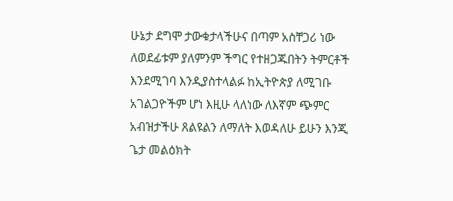ሁኔታ ደግሞ ታውቁታላችሁና በጣም አስቸጋሪ ነው ለወደፊቱም ያለምንም ችግር የተዘጋጁበትን ትምርቶች እንደሚገባ እንዲያስተላልፉ ከኢትዮጵያ ለሚገቡ አገልጋዮችም ሆነ እዚሁ ላለነው ለእኛም ጭምር አብዝታችሁ ጸልዩልን ለማለት እወዳለሁ ይሁን እንጂ ጌታ መልዕክት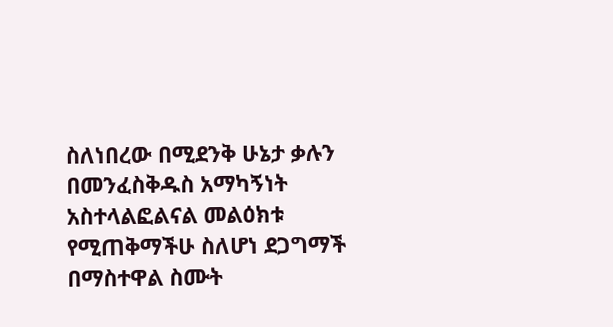ስለነበረው በሚደንቅ ሁኔታ ቃሉን በመንፈስቅዱስ አማካኝነት አስተላልፎልናል መልዕክቱ የሚጠቅማችሁ ስለሆነ ደጋግማች በማስተዋል ስሙት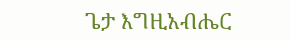ጌታ እግዚአብሔር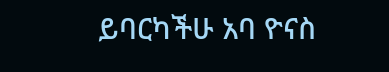ይባርካችሁ አባ ዮናስ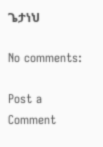ጌታነህ

No comments:

Post a Comment